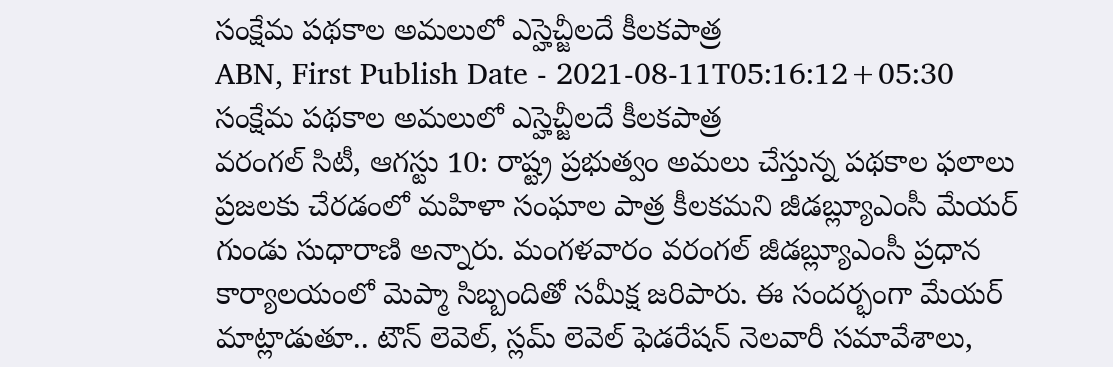సంక్షేమ పథకాల అమలులో ఎస్హెచ్జీలదే కీలకపాత్ర
ABN, First Publish Date - 2021-08-11T05:16:12+05:30
సంక్షేమ పథకాల అమలులో ఎస్హెచ్జీలదే కీలకపాత్ర
వరంగల్ సిటీ, ఆగస్టు 10: రాష్ట్ర ప్రభుత్వం అమలు చేస్తున్న పథకాల ఫలాలు ప్రజలకు చేరడంలో మహిళా సంఘాల పాత్ర కీలకమని జీడబ్ల్యూఎంసీ మేయర్ గుండు సుధారాణి అన్నారు. మంగళవారం వరంగల్ జీడబ్ల్యూఎంసీ ప్రధాన కార్యాలయంలో మెప్మా సిబ్బందితో సమీక్ష జరిపారు. ఈ సందర్భంగా మేయర్ మాట్లాడుతూ.. టౌన్ లెవెల్, స్లమ్ లెవెల్ ఫెడరేషన్ నెలవారీ సమావేశాలు,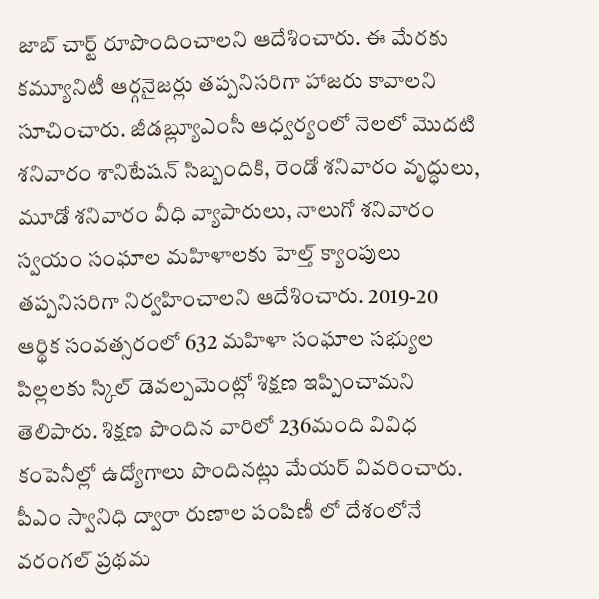జాబ్ చార్ట్ రూపొందించాలని ఆదేశించారు. ఈ మేరకు కమ్యూనిటీ ఆర్గనైజర్లు తప్పనిసరిగా హాజరు కావాలని సూచించారు. జీడబ్ల్యూఎంసీ ఆధ్వర్యంలో నెలలో మొదటి శనివారం శానిటేషన్ సిబ్బందికి, రెండో శనివారం వృద్ధులు, మూడో శనివారం వీధి వ్యాపారులు, నాలుగో శనివారం స్వయం సంఘాల మహిళాలకు హెల్త్ క్యాంపులు తప్పనిసరిగా నిర్వహించాలని ఆదేశించారు. 2019-20 ఆర్థిక సంవత్సరంలో 632 మహిళా సంఘాల సభ్యుల పిల్లలకు స్కిల్ డెవల్పమెంట్లో శిక్షణ ఇప్పించామని తెలిపారు. శిక్షణ పొందిన వారిలో 236మంది వివిధ కంపెనీల్లో ఉద్యోగాలు పొందినట్లు మేయర్ వివరించారు. పీఎం స్వానిధి ద్వారా రుణాల పంపిణీ లో దేశంలోనే వరంగల్ ప్రథమ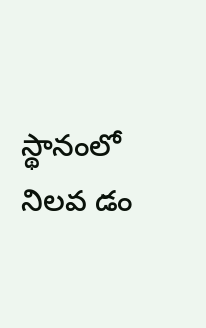స్థానంలో నిలవ డం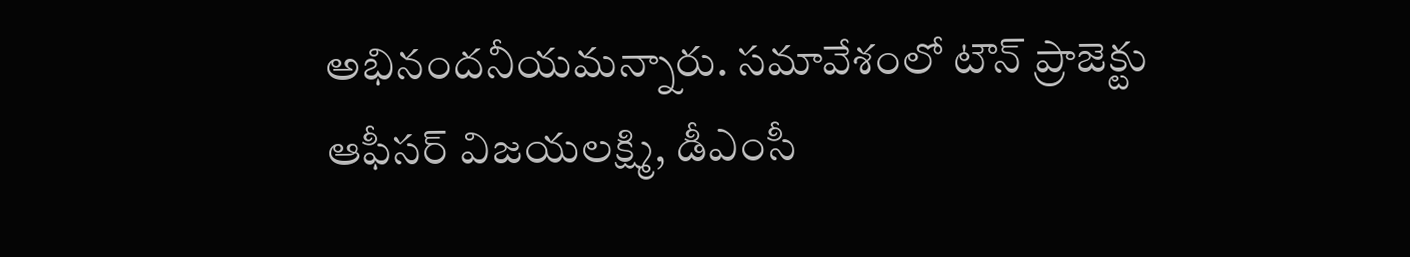అభినందనీయమన్నారు. సమావేశంలో టౌన్ ప్రాజెక్టు ఆఫీసర్ విజయలక్ష్మి, డీఎంసీ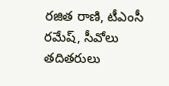రజిత రాణి, టీఎంసీ రమేష్, సీవోలు తదితరులు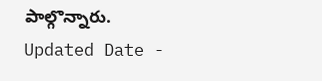పాల్గొన్నారు.
Updated Date -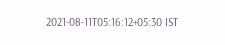2021-08-11T05:16:12+05:30 IST